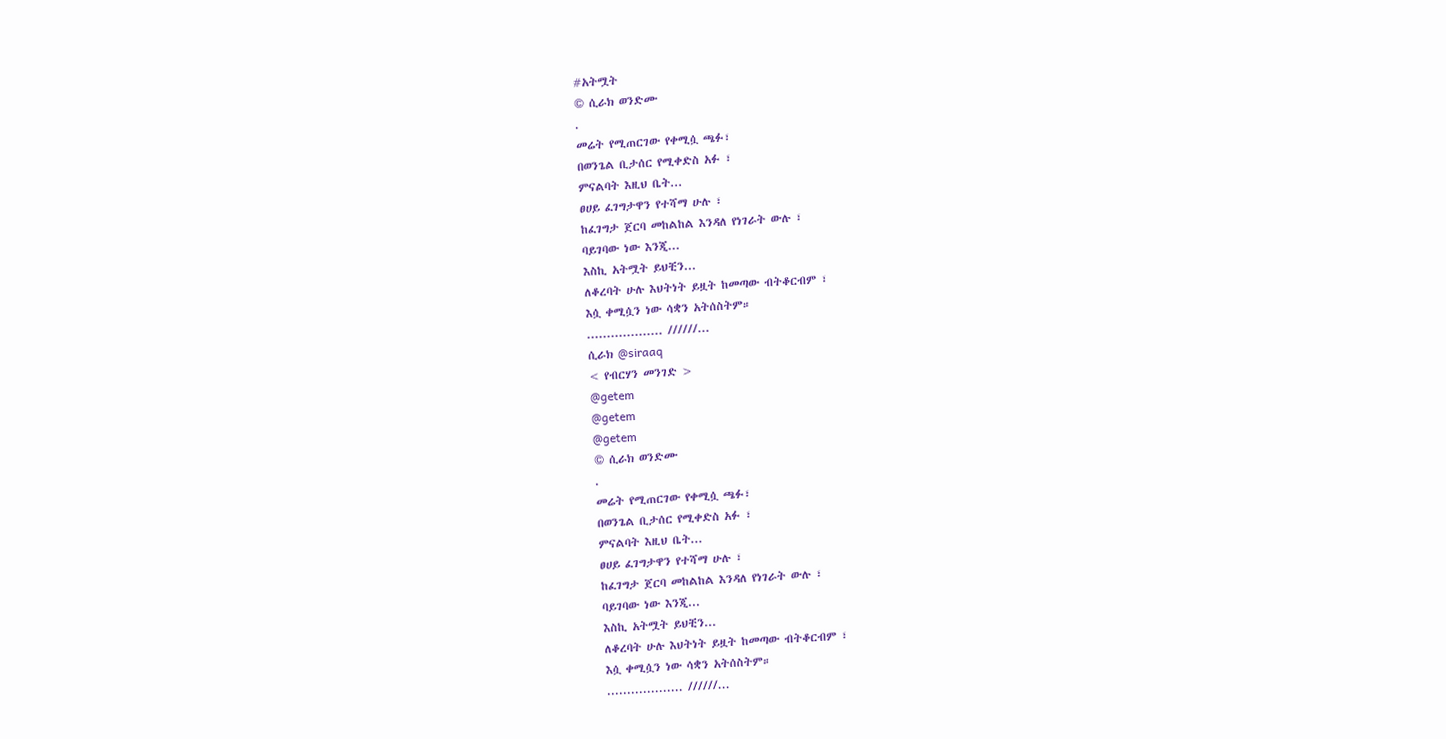#አትሟት
© ሲራክ ወንድሙ
.
መሬት የሚጠርገው የቀሚሷ ጫፉ፣
በወንጌል ቢታሰር የሚቀድስ አፉ ፣
ምናልባት እዚህ ቤት...
ፀሀይ ፈገግታዋን የተሻማ ሁሉ ፣
ከፈገግታ ጀርባ መከልከል እንዳለ የነገራት ውሉ ፣
ባይገባው ነው እንጂ...
እስኪ አትሟት ይህቺን...
ለቆረባት ሁሉ እህትነት ይዟት ከመጣው ብትቆርብም ፣
እሷ ቀሚሷን ነው ሳቋን አትሰስትም።
................... //////...
ሲራክ @siraaq
< የብርሃን መንገድ >
@getem
@getem
@getem
© ሲራክ ወንድሙ
.
መሬት የሚጠርገው የቀሚሷ ጫፉ፣
በወንጌል ቢታሰር የሚቀድስ አፉ ፣
ምናልባት እዚህ ቤት...
ፀሀይ ፈገግታዋን የተሻማ ሁሉ ፣
ከፈገግታ ጀርባ መከልከል እንዳለ የነገራት ውሉ ፣
ባይገባው ነው እንጂ...
እስኪ አትሟት ይህቺን...
ለቆረባት ሁሉ እህትነት ይዟት ከመጣው ብትቆርብም ፣
እሷ ቀሚሷን ነው ሳቋን አትሰስትም።
................... //////...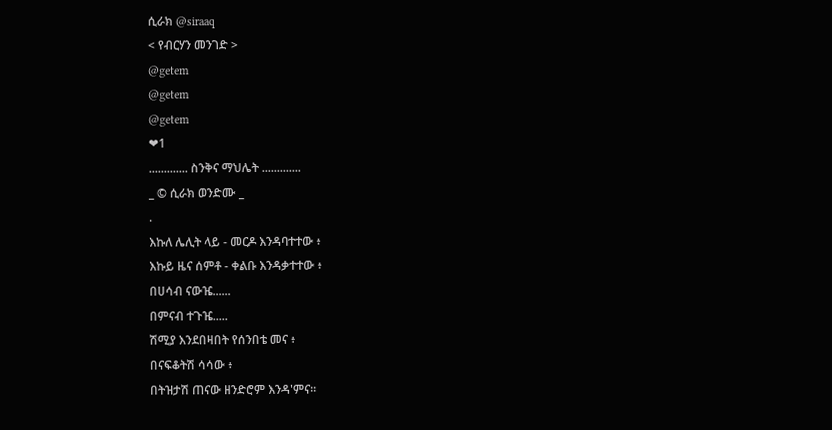ሲራክ @siraaq
< የብርሃን መንገድ >
@getem
@getem
@getem
❤1
............. ስንቅና ማህሌት .............
_ © ሲራክ ወንድሙ _
.
እኩለ ሌሊት ላይ - መርዶ እንዳባተተው ፥
እኩይ ዜና ሰምቶ - ቀልቡ እንዳቃተተው ፥
በሀሳብ ናውዤ......
በምናብ ተጉዤ.....
ሽሚያ እንደበዛበት የሰንበቴ መና ፥
በናፍቆትሽ ሳሳው ፥
በትዝታሽ ጠናው ዘንድሮም እንዳ'ምና።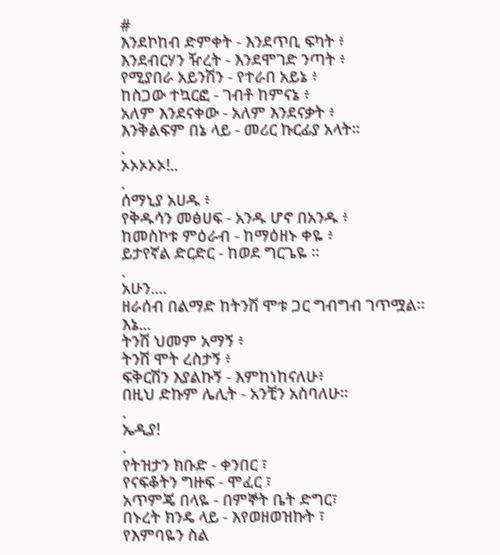#
እንደኮከብ ድምቀት - እንደጥቢ ፍካት ፥
እንደብርሃን ዥረት - እንደሞገድ ንጣት ፥
የሚያበራ አይንሽን - የተራበ አይኔ ፥
ከስጋው ተኳርፎ - ገብቶ ከምናኔ ፥
አለም እንደናቀው - አለም እንደናቃት ፥
እንቅልፍም በኔ ላይ - መሪር ኩርፊያ አላት።
.
ኦኦኦኦኦ!..
.
ሰማኒያ አሀዱ ፥
የቅዱሳን መፅሀፍ - አንዱ ሆኖ በአንዱ ፥
ከመስኮቱ ምዕራብ - ከማዕዘኑ ቀዬ ፥
ይታየኛል ድርድር - ከወደ ግርጌዬ ።
.
አሁን....
ዘራሰብ በልማድ ከትንሽ ሞቱ ጋር ግብግብ ገጥሟል።
እኔ...
ትንሽ ህመም አማኝ ፥
ትንሽ ሞት ረስታኝ ፥
ፍቅርሽን እያልኩኝ - እምከነከናለሁ፥
በዚህ ድኩም ሌሊት - አንቺን አስባለሁ።
.
ኤዲያ!
.
የትዝታን ክቡድ - ቀንበር ፣
የናፍቆትን ግዙፍ - ሞፈር ፣
አጥምጄ በላዬ - በምኞት ቤት ድግር፣
በኑረት ክንዴ ላይ - እየወዘወዝኩት ፣
የእምባዬን ስል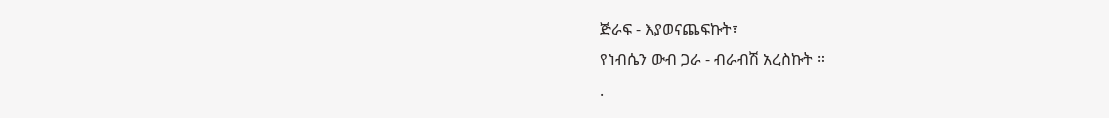ጅራፍ - እያወናጨፍኩት፣
የነብሴን ውብ ጋራ - ብራብሽ አረስኩት ።
.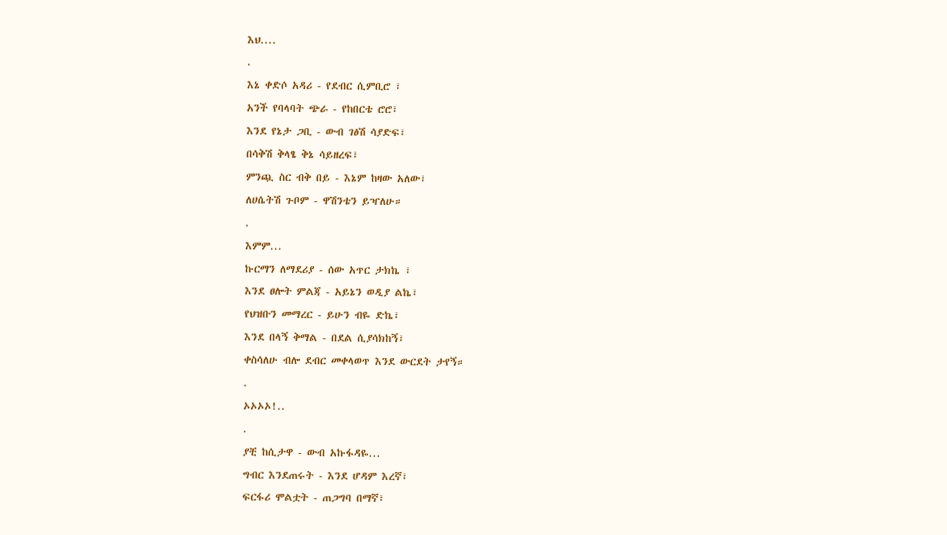እህ....
.
እኔ ቀድሶ አዳሪ - የደብር ሲምቢሮ ፣
አንች የባላባት ጭራ - የከበርቴ ሮሮ፣
እንደ የኔታ ጋቢ - ውብ ገፅሽ ሳያድፍ፣
በሳቅሽ ቅላፄ ቅኔ ሳይዘረፍ፣
ምንጯ ስር ብቅ በይ - እኔም ከዛው አለው፣
ለሀሴትሽ ጉቦም - ዋሽንቴን ይዣለሁ።
.
እምም...
ኩርማን ለማደሪያ - ሰው አጥር ታክኬ ፣
እንደ ፀሎት ምልጃ - አይኔን ወዲያ ልኬ፣
የህዝቡን መማረር - ይሁን ብዬ ድኬ፣
እንደ በላኝ ቅማል - በደል ሲያሳክከኝ፣
ቀስሳለሁ ብሎ ደብር መቀላወጥ እንደ ውርደት ታየኝ።
.
ኦኦኦኦ!..
.
ያቺ ከሲታዋ - ውብ አኩፋዳዬ...
ግብር እንደጠሩት - እንደ ሆዳም እረኛ፣
ፍርፋሪ ሞልቷት - ጠጋግባ በማኛ፣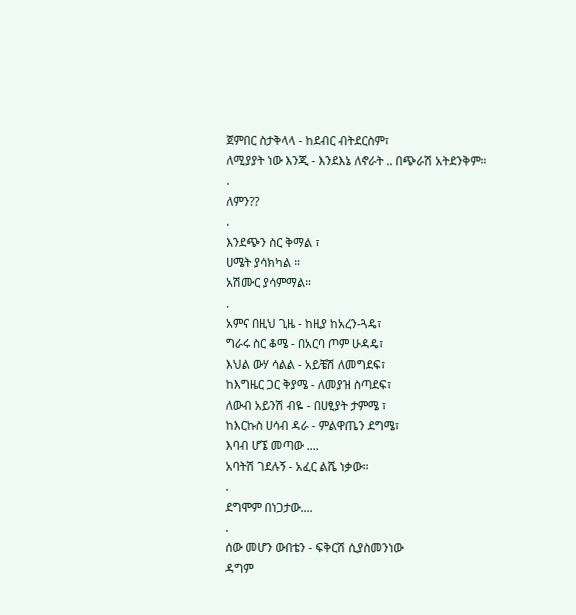ጀምበር ስታቅላላ - ከደብር ብትደርስም፣
ለሚያያት ነው እንጂ - እንደእኔ ለኖራት .. በጭራሽ አትደንቅም።
.
ለምን??
.
እንደጭን ስር ቅማል ፣
ሀሜት ያሳክካል ።
አሽሙር ያሳምማል።
.
አምና በዚህ ጊዜ - ከዚያ ከአረን-ጓዴ፣
ግራሩ ስር ቆሜ - በአርባ ጦም ሁዳዴ፣
እህል ውሃ ሳልል - አይቼሽ ለመግደፍ፣
ከእግዜር ጋር ቅያሜ - ለመያዝ ስጣደፍ፣
ለውብ አይንሽ ብዬ - በሀፂያት ታምሜ ፣
ከእርኩስ ሀሳብ ዳራ - ምልዋጤን ደግሜ፣
እባብ ሆኜ መጣው ....
አባትሽ ገደሉኝ - አፈር ልሼ ነቃው።
.
ደግሞም በነጋታው....
.
ሰው መሆን ውበቴን - ፍቅርሽ ሲያስመንነው
ዳግም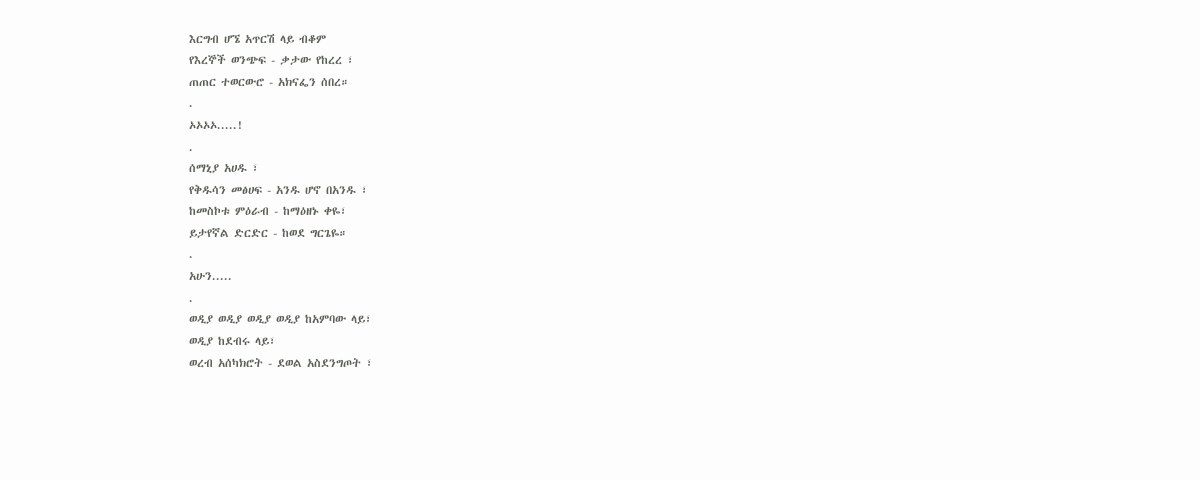እርግብ ሆኜ አጥርሽ ላይ ብቆም
የእረኞች ወንጭፍ - ቃታው የከረረ ፣
ጠጠር ተወርውሮ - አክናፌን ሰበረ።
.
ኦኦኦኦ.....!
.
ሰማኒያ አሀዱ ፣
የቅዱሳን መፅሀፍ - አንዱ ሆኖ በአንዱ ፣
ከመስኮቱ ምዕራብ - ከማዕዘኑ ቀዬ፣
ይታየኛል ድርድር - ከወደ ግርጌዬ።
.
አሁን.....
.
ወዲያ ወዲያ ወዲያ ወዲያ ከአምባው ላይ፣
ወዲያ ከደብሩ ላይ፣
ወረብ አሰካክሮት - ደወል አስደንግጦት ፣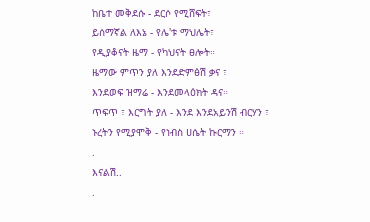ከቤተ መቅደሱ - ደርሶ የሚሸፍት፣
ይሰማኛል ለእኔ - የሌ'ቱ ማህሌት፣
የዲያቆናት ዜማ - የካህናት ፀሎት።
ዜማው ምጥን ያለ እንደድምፅሽ ቃና ፣
እንደወፍ ዝማሬ - እንደመላዕክት ዳና።
ጥፍጥ ፣ እርግት ያለ - እንደ እንደአይንሽ ብርሃን ፣
ኑረትን የሚያሞቅ - የነብስ ሀሴት ኩርማን ።
.
እናልሽ..
.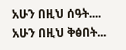አሁን በዚህ ሰዓት....
አሁን በዚህ ቅፅበት...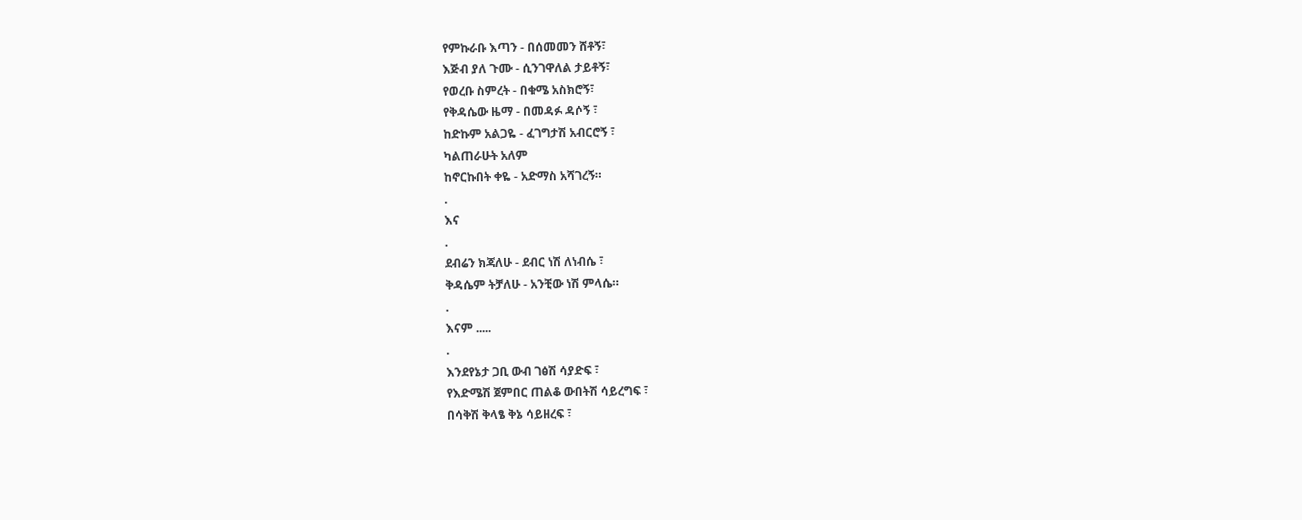የምኩራቡ እጣን - በሰመመን ሸቶኝ፣
እጅብ ያለ ጉሙ - ሲንገዋለል ታይቶኝ፣
የወረቡ ስምረት - በቁሜ አስክሮኝ፣
የቅዳሴው ዜማ - በመዳፉ ዳሶኝ ፣
ከድኩም አልጋዬ - ፈገግታሽ አብርሮኝ ፣
ካልጠራሁት አለም
ከኖርኩበት ቀዬ - አድማስ አሻገረኝ።
.
እና
.
ደብሬን ክጃለሁ - ደብር ነሽ ለነብሴ ፣
ቅዳሴም ትቻለሁ - አንቺው ነሽ ምላሴ።
.
እናም .....
.
እንደየኔታ ጋቢ ውብ ገፅሽ ሳያድፍ ፣
የእድሜሽ ጀምበር ጠልቆ ውበትሽ ሳይረግፍ ፣
በሳቅሽ ቅላፄ ቅኔ ሳይዘረፍ ፣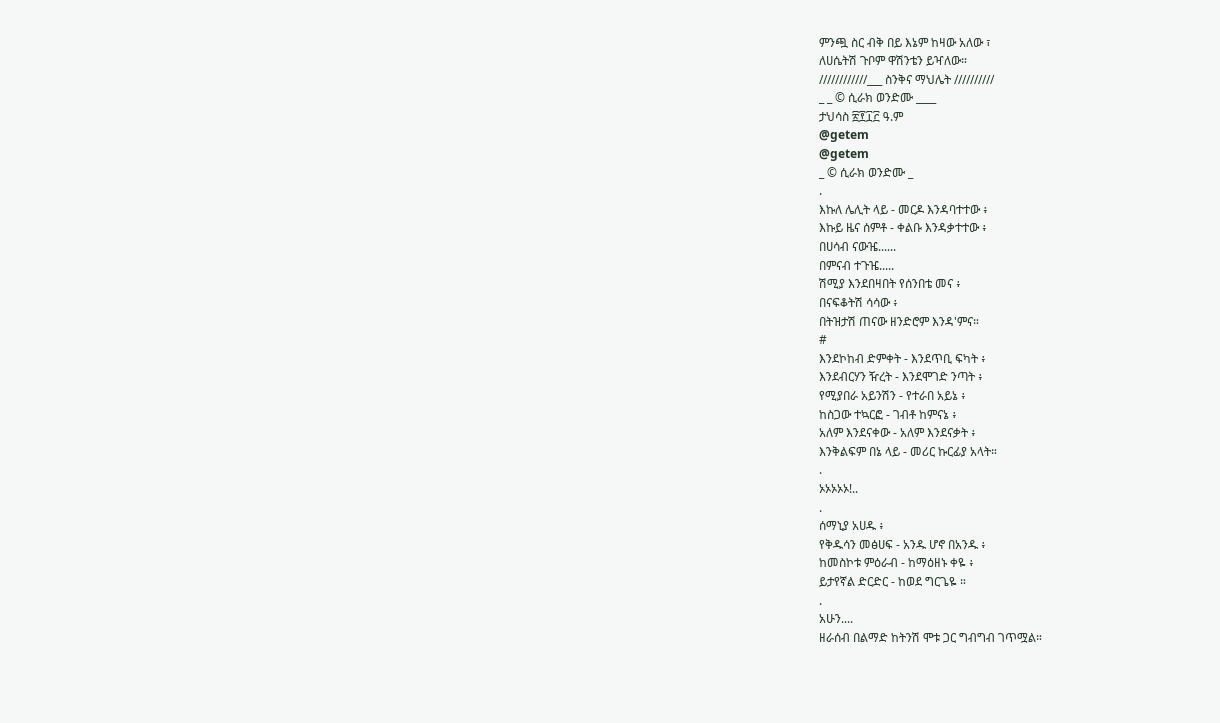ምንጯ ስር ብቅ በይ እኔም ከዛው አለው ፣
ለሀሴትሽ ጉቦም ዋሽንቴን ይዣለው።
////////////___ ስንቅና ማህሌት //////////
_ _ © ሲራክ ወንድሙ ____
ታህሳስ ፳፻፲፫ ዓ.ም
@getem
@getem
_ © ሲራክ ወንድሙ _
.
እኩለ ሌሊት ላይ - መርዶ እንዳባተተው ፥
እኩይ ዜና ሰምቶ - ቀልቡ እንዳቃተተው ፥
በሀሳብ ናውዤ......
በምናብ ተጉዤ.....
ሽሚያ እንደበዛበት የሰንበቴ መና ፥
በናፍቆትሽ ሳሳው ፥
በትዝታሽ ጠናው ዘንድሮም እንዳ'ምና።
#
እንደኮከብ ድምቀት - እንደጥቢ ፍካት ፥
እንደብርሃን ዥረት - እንደሞገድ ንጣት ፥
የሚያበራ አይንሽን - የተራበ አይኔ ፥
ከስጋው ተኳርፎ - ገብቶ ከምናኔ ፥
አለም እንደናቀው - አለም እንደናቃት ፥
እንቅልፍም በኔ ላይ - መሪር ኩርፊያ አላት።
.
ኦኦኦኦኦ!..
.
ሰማኒያ አሀዱ ፥
የቅዱሳን መፅሀፍ - አንዱ ሆኖ በአንዱ ፥
ከመስኮቱ ምዕራብ - ከማዕዘኑ ቀዬ ፥
ይታየኛል ድርድር - ከወደ ግርጌዬ ።
.
አሁን....
ዘራሰብ በልማድ ከትንሽ ሞቱ ጋር ግብግብ ገጥሟል።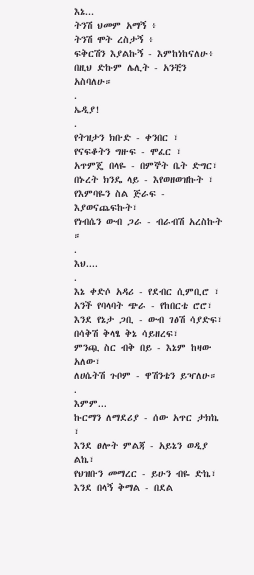እኔ...
ትንሽ ህመም አማኝ ፥
ትንሽ ሞት ረስታኝ ፥
ፍቅርሽን እያልኩኝ - እምከነከናለሁ፥
በዚህ ድኩም ሌሊት - አንቺን አስባለሁ።
.
ኤዲያ!
.
የትዝታን ክቡድ - ቀንበር ፣
የናፍቆትን ግዙፍ - ሞፈር ፣
አጥምጄ በላዬ - በምኞት ቤት ድግር፣
በኑረት ክንዴ ላይ - እየወዘወዝኩት ፣
የእምባዬን ስል ጅራፍ - እያወናጨፍኩት፣
የነብሴን ውብ ጋራ - ብራብሽ አረስኩት ።
.
እህ....
.
እኔ ቀድሶ አዳሪ - የደብር ሲምቢሮ ፣
አንች የባላባት ጭራ - የከበርቴ ሮሮ፣
እንደ የኔታ ጋቢ - ውብ ገፅሽ ሳያድፍ፣
በሳቅሽ ቅላፄ ቅኔ ሳይዘረፍ፣
ምንጯ ስር ብቅ በይ - እኔም ከዛው አለው፣
ለሀሴትሽ ጉቦም - ዋሽንቴን ይዣለሁ።
.
እምም...
ኩርማን ለማደሪያ - ሰው አጥር ታክኬ ፣
እንደ ፀሎት ምልጃ - አይኔን ወዲያ ልኬ፣
የህዝቡን መማረር - ይሁን ብዬ ድኬ፣
እንደ በላኝ ቅማል - በደል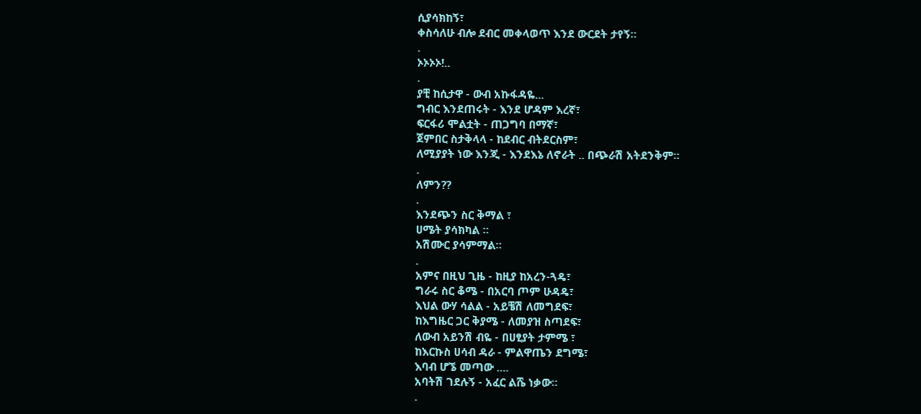ሲያሳክከኝ፣
ቀስሳለሁ ብሎ ደብር መቀላወጥ እንደ ውርደት ታየኝ።
.
ኦኦኦኦ!..
.
ያቺ ከሲታዋ - ውብ አኩፋዳዬ...
ግብር እንደጠሩት - እንደ ሆዳም እረኛ፣
ፍርፋሪ ሞልቷት - ጠጋግባ በማኛ፣
ጀምበር ስታቅላላ - ከደብር ብትደርስም፣
ለሚያያት ነው እንጂ - እንደእኔ ለኖራት .. በጭራሽ አትደንቅም።
.
ለምን??
.
እንደጭን ስር ቅማል ፣
ሀሜት ያሳክካል ።
አሽሙር ያሳምማል።
.
አምና በዚህ ጊዜ - ከዚያ ከአረን-ጓዴ፣
ግራሩ ስር ቆሜ - በአርባ ጦም ሁዳዴ፣
እህል ውሃ ሳልል - አይቼሽ ለመግደፍ፣
ከእግዜር ጋር ቅያሜ - ለመያዝ ስጣደፍ፣
ለውብ አይንሽ ብዬ - በሀፂያት ታምሜ ፣
ከእርኩስ ሀሳብ ዳራ - ምልዋጤን ደግሜ፣
እባብ ሆኜ መጣው ....
አባትሽ ገደሉኝ - አፈር ልሼ ነቃው።
.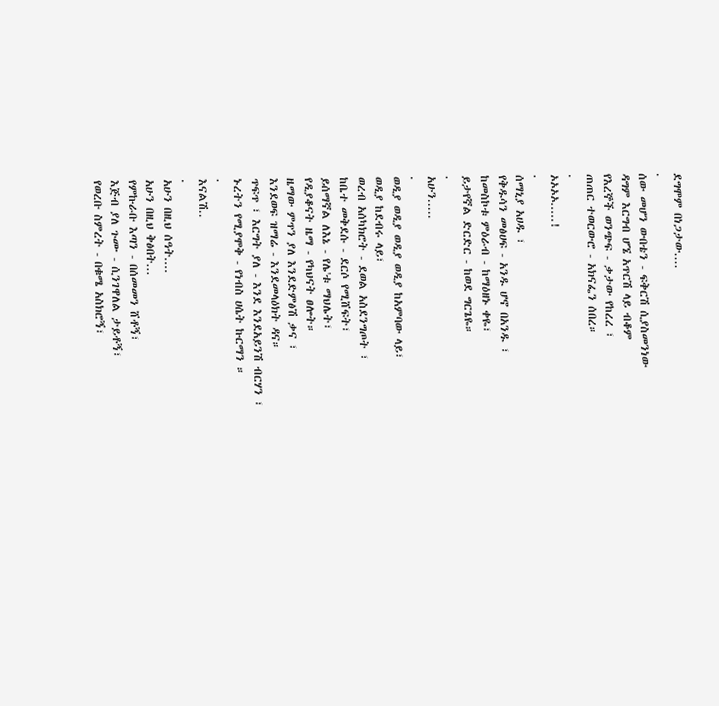ደግሞም በነጋታው....
.
ሰው መሆን ውበቴን - ፍቅርሽ ሲያስመንነው
ዳግም እርግብ ሆኜ አጥርሽ ላይ ብቆም
የእረኞች ወንጭፍ - ቃታው የከረረ ፣
ጠጠር ተወርውሮ - አክናፌን ሰበረ።
.
ኦኦኦኦ.....!
.
ሰማኒያ አሀዱ ፣
የቅዱሳን መፅሀፍ - አንዱ ሆኖ በአንዱ ፣
ከመስኮቱ ምዕራብ - ከማዕዘኑ ቀዬ፣
ይታየኛል ድርድር - ከወደ ግርጌዬ።
.
አሁን.....
.
ወዲያ ወዲያ ወዲያ ወዲያ ከአምባው ላይ፣
ወዲያ ከደብሩ ላይ፣
ወረብ አሰካክሮት - ደወል አስደንግጦት ፣
ከቤተ መቅደሱ - ደርሶ የሚሸፍት፣
ይሰማኛል ለእኔ - የሌ'ቱ ማህሌት፣
የዲያቆናት ዜማ - የካህናት ፀሎት።
ዜማው ምጥን ያለ እንደድምፅሽ ቃና ፣
እንደወፍ ዝማሬ - እንደመላዕክት ዳና።
ጥፍጥ ፣ እርግት ያለ - እንደ እንደአይንሽ ብርሃን ፣
ኑረትን የሚያሞቅ - የነብስ ሀሴት ኩርማን ።
.
እናልሽ..
.
አሁን በዚህ ሰዓት....
አሁን በዚህ ቅፅበት...
የምኩራቡ እጣን - በሰመመን ሸቶኝ፣
እጅብ ያለ ጉሙ - ሲንገዋለል ታይቶኝ፣
የወረቡ ስምረት - በቁሜ አስክሮኝ፣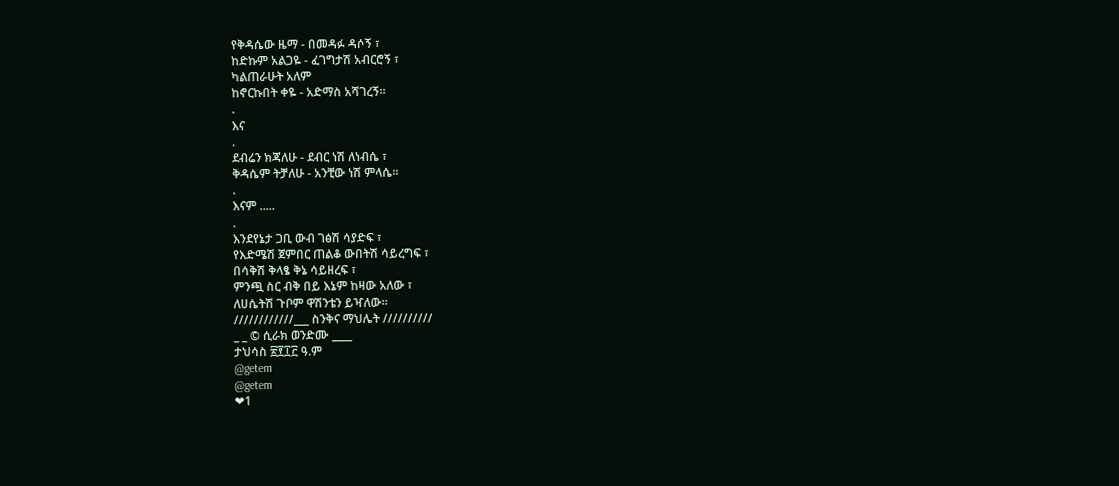የቅዳሴው ዜማ - በመዳፉ ዳሶኝ ፣
ከድኩም አልጋዬ - ፈገግታሽ አብርሮኝ ፣
ካልጠራሁት አለም
ከኖርኩበት ቀዬ - አድማስ አሻገረኝ።
.
እና
.
ደብሬን ክጃለሁ - ደብር ነሽ ለነብሴ ፣
ቅዳሴም ትቻለሁ - አንቺው ነሽ ምላሴ።
.
እናም .....
.
እንደየኔታ ጋቢ ውብ ገፅሽ ሳያድፍ ፣
የእድሜሽ ጀምበር ጠልቆ ውበትሽ ሳይረግፍ ፣
በሳቅሽ ቅላፄ ቅኔ ሳይዘረፍ ፣
ምንጯ ስር ብቅ በይ እኔም ከዛው አለው ፣
ለሀሴትሽ ጉቦም ዋሽንቴን ይዣለው።
////////////___ ስንቅና ማህሌት //////////
_ _ © ሲራክ ወንድሙ ____
ታህሳስ ፳፻፲፫ ዓ.ም
@getem
@getem
❤1